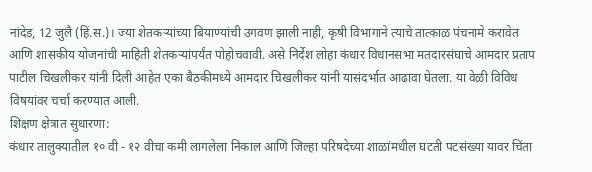नांदेड, 12 जुलै (हिं.स.)। ज्या शेतकऱ्यांच्या बियाण्यांची उगवण झाली नाही, कृषी विभागाने त्याचे तात्काळ पंचनामे करावेत आणि शासकीय योजनांची माहिती शेतकऱ्यांपर्यंत पोहोचवावी. असे निर्देश लोहा कंधार विधानसभा मतदारसंघाचे आमदार प्रताप पाटील चिखलीकर यांनी दिली आहेत एका बैठकीमध्ये आमदार चिखलीकर यांनी यासंदर्भात आढावा घेतला. या वेळी विविध विषयांवर चर्चा करण्यात आली.
शिक्षण क्षेत्रात सुधारणा:
कंधार तालुक्यातील १० वी - १२ वीचा कमी लागलेला निकाल आणि जिल्हा परिषदेच्या शाळांमधील घटती पटसंख्या यावर चिंता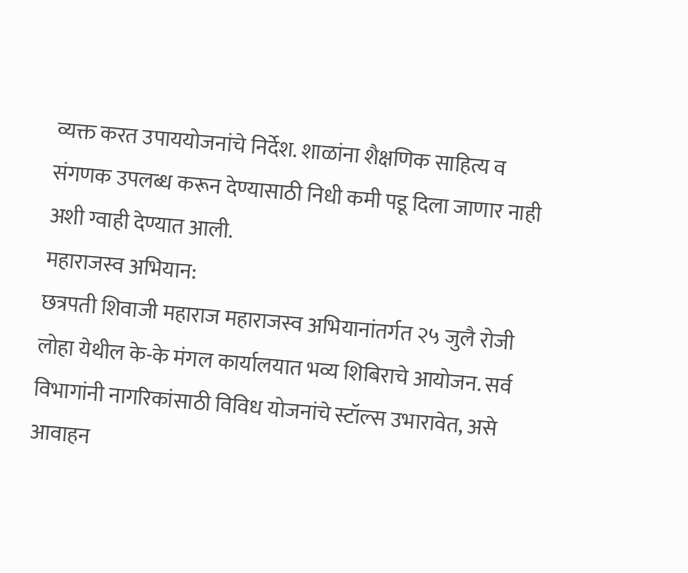व्यक्त करत उपाययोजनांचे निर्देश. शाळांना शैक्षणिक साहित्य व संगणक उपलब्ध करून देण्यासाठी निधी कमी पडू दिला जाणार नाही अशी ग्वाही देण्यात आली.
महाराजस्व अभियान:
छत्रपती शिवाजी महाराज महाराजस्व अभियानांतर्गत २५ जुलै रोजी लोहा येथील के-के मंगल कार्यालयात भव्य शिबिराचे आयोजन. सर्व विभागांनी नागरिकांसाठी विविध योजनांचे स्टॉल्स उभारावेत, असे आवाहन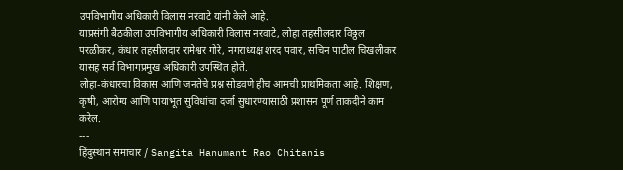उपविभागीय अधिकारी विलास नरवाटे यांनी केले आहे.
याप्रसंगी बैठकीला उपविभागीय अधिकारी विलास नरवाटे, लोहा तहसीलदार विठ्ठल परळीकर, कंधार तहसीलदार रामेश्वर गोरे, नगराध्यक्ष शरद पवार, सचिन पाटील चिखलीकर यासह सर्व विभागप्रमुख अधिकारी उपस्थित होते.
लोहा-कंधारचा विकास आणि जनतेचे प्रश्न सोडवणे हीच आमची प्राथमिकता आहे. शिक्षण, कृषी, आरोग्य आणि पायाभूत सुविधांचा दर्जा सुधारण्यासाठी प्रशासन पूर्ण ताकदीने काम करेल.
---
हिंदुस्थान समाचार / Sangita Hanumant Rao Chitanis